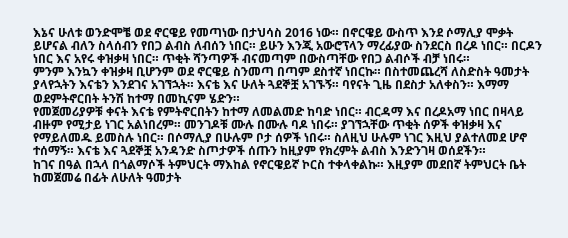እኔና ሁለቱ ወንድሞቼ ወደ ኖርዌይ የመጣነው በታህሳስ 2016 ነው። በኖርዌይ ውስጥ እንደ ሶማሊያ ሞቃት ይሆናል ብለን ስላሰብን የበጋ ልብስ ለብሰን ነበር። ይሁን እንጂ አውሮፕላን ማረፊያው ስንደርስ በረዶ ነበር። በርዶን ነበር እና አየሩ ቀዝቃዛ ነበር። ጥቂት ሻንጣዎች ብናመጣም በውስጣቸው የበጋ ልብሶች ብቻ ነበሩ።
ምንም እንኳን ቀዝቃዛ ቢሆንም ወደ ኖርዌይ ስንመጣ በጣም ደስተኛ ነበርኩ። በስተመጨረሻ ለስድስት ዓመታት ያላየኋትን እናቴን እንደገና አገኘኋት። እናቴ እና ሁለት ጓደኞቿ አገኙኝ። ባየናት ጊዜ በደስታ አለቀስን። እማማ ወደምትኖርበት ትንሽ ከተማ በመኪናም ሄድን።
የመጀመሪያዎቹ ቀናት እናቴ የምትኖርበትን ከተማ ለመልመድ ከባድ ነበር። ብርዳማ እና በረዶአማ ነበር በዛላይ ብዙም የሚታይ ነገር አልነበረም። መንገዶቹ ሙሉ በሙሉ ባዶ ነበሩ። ያገኘኋቸው ጥቂት ሰዎች ቀዝቃዛ እና የማይለመዱ ይመስሉ ነበር። በሶማሊያ በሁሉም ቦታ ሰዎች ነበሩ። ስለዚህ ሁሉም ነገር እዚህ ያልተለመደ ሆኖ ተሰማኝ። እናቴ እና ጓደኞቿ አንዳንድ ስጦታዎች ሰጡን ከዚያም የክረምት ልብስ እንድንገዛ ወሰደችን።
ከገና በዓል በኋላ በጎልማሶች ትምህርት ማእከል የኖርዌይኛ ኮርስ ተቀላቀልኩ። እዚያም መደበኛ ትምህርት ቤት ከመጀመሬ በፊት ለሁለት ዓመታት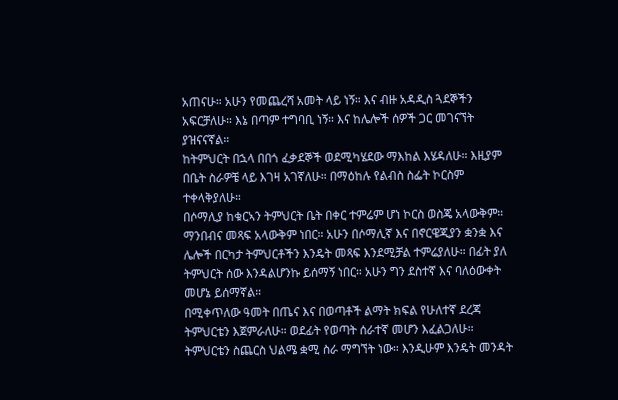አጠናሁ። አሁን የመጨረሻ አመት ላይ ነኝ። እና ብዙ አዳዲስ ጓደኞችን አፍርቻለሁ። እኔ በጣም ተግባቢ ነኝ። እና ከሌሎች ሰዎች ጋር መገናኘት ያዝናናኛል።
ከትምህርት በኋላ በበጎ ፈቃደኞች ወደሚካሄደው ማእከል እሄዳለሁ። እዚያም በቤት ስራዎቼ ላይ እገዛ አገኛለሁ። በማዕከሉ የልብስ ስፌት ኮርስም ተቀላቅያለሁ።
በሶማሊያ ከቁርኣን ትምህርት ቤት በቀር ተምሬም ሆነ ኮርስ ወስጄ አላውቅም። ማንበብና መጻፍ አላውቅም ነበር። አሁን በሶማሊኛ እና በኖርዌጂያን ቋንቋ እና ሌሎች በርካታ ትምህርቶችን እንዴት መጻፍ እንደሚቻል ተምሬያለሁ። በፊት ያለ ትምህርት ሰው እንዳልሆንኩ ይሰማኝ ነበር። አሁን ግን ደስተኛ እና ባለዕውቀት መሆኔ ይሰማኛል።
በሚቀጥለው ዓመት በጤና እና በወጣቶች ልማት ክፍል የሁለተኛ ደረጃ ትምህርቴን እጀምራለሁ። ወደፊት የወጣት ሰራተኛ መሆን እፈልጋለሁ። ትምህርቴን ስጨርስ ህልሜ ቋሚ ስራ ማግኘት ነው። እንዲሁም እንዴት መንዳት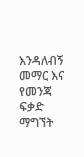እንዳለብኝ መማር እና የመንጃ ፍቃድ ማግኘት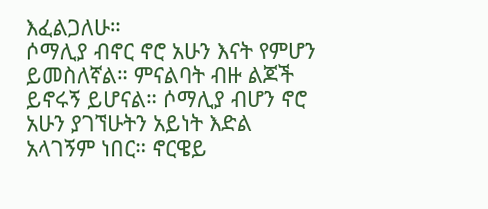እፈልጋለሁ።
ሶማሊያ ብኖር ኖሮ አሁን እናት የምሆን ይመስለኛል። ምናልባት ብዙ ልጆች ይኖሩኝ ይሆናል። ሶማሊያ ብሆን ኖሮ አሁን ያገኘሁትን አይነት እድል አላገኝም ነበር። ኖርዌይ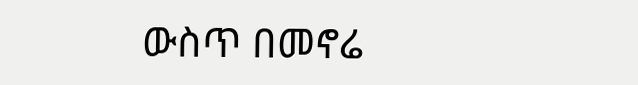ውስጥ በመኖሬ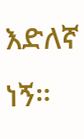እድለኛ ነኝ።